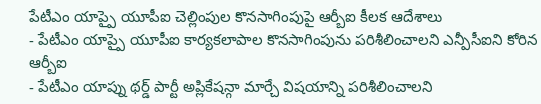పేటీఎం యాప్పై యూపీఐ చెల్లింపుల కొనసాగింపుపై ఆర్బీఐ కీలక ఆదేశాలు
- పేటీఎం యాప్పై యూపీఐ కార్యకలాపాల కొనసాగింపును పరిశీలించాలని ఎన్పీసీఐని కోరిన ఆర్బీఐ
- పేటీఎం యాప్ను థర్డ్ పార్టీ అప్లికేషన్గా మార్చే విషయాన్ని పరిశీలించాలని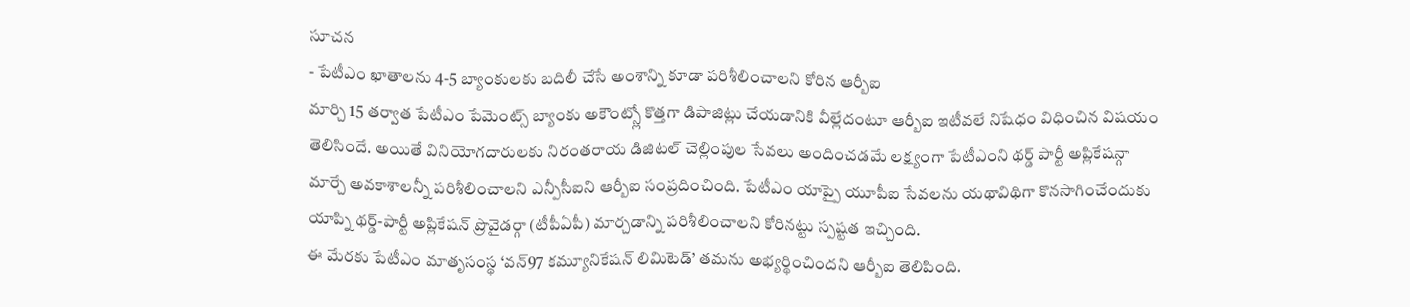సూచన
- పేటీఎం ఖాతాలను 4-5 బ్యాంకులకు బదిలీ చేసే అంశాన్ని కూడా పరిశీలించాలని కోరిన ఆర్బీఐ
మార్చి 15 తర్వాత పేటీఎం పేమెంట్స్ బ్యాంకు అకౌంట్స్లో కొత్తగా డిపాజిట్లు చేయడానికి వీల్లేదంటూ ఆర్బీఐ ఇటీవలే నిషేధం విధించిన విషయం తెలిసిందే. అయితే వినియోగదారులకు నిరంతరాయ డిజిటల్ చెల్లింపుల సేవలు అందించడమే లక్ష్యంగా పేటీఎంని థర్డ్ పార్టీ అప్లికేషన్గా మార్చే అవకాశాలన్నీ పరిశీలించాలని ఎన్పీసీఐని ఆర్బీఐ సంప్రదించింది. పేటీఎం యాప్పై యూపీఐ సేవలను యథావిథిగా కొనసాగించేందుకు యాప్ని థర్డ్-పార్టీ అప్లికేషన్ ప్రొవైడర్గా (టీపీఏపీ) మార్చడాన్ని పరిశీలించాలని కోరినట్టు స్పష్టత ఇచ్చింది.
ఈ మేరకు పేటీఎం మాతృసంస్థ ‘వన్97 కమ్యూనికేషన్ లిమిటెడ్’ తమను అభ్యర్థించిందని ఆర్బీఐ తెలిపింది.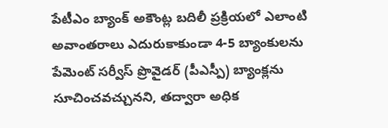పేటీఎం బ్యాంక్ అకౌంట్ల బదిలీ ప్రక్రియలో ఎలాంటి అవాంతరాలు ఎదురుకాకుండా 4-5 బ్యాంకులను పేమెంట్ సర్వీస్ ప్రొవైడర్ (పీఎస్పీ) బ్యాంక్లను సూచించవచ్చునని, తద్వారా అధిక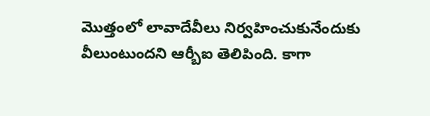మొత్తంలో లావాదేవీలు నిర్వహించుకునేందుకు వీలుంటుందని ఆర్బీఐ తెలిపింది. కాగా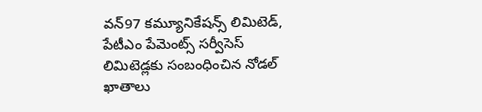వన్97 కమ్యూనికేషన్స్ లిమిటెడ్, పేటీఎం పేమెంట్స్ సర్వీసెస్ లిమిటెడ్లకు సంబంధించిన నోడల్ ఖాతాలు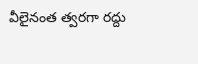వీలైనంత త్వరగా రద్దు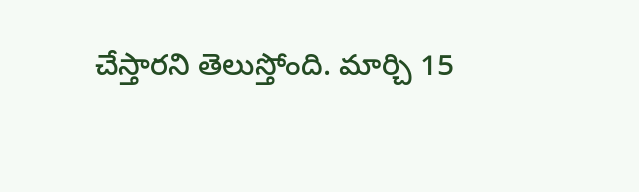చేస్తారని తెలుస్తోంది. మార్చి 15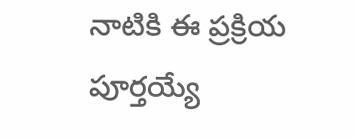నాటికి ఈ ప్రక్రియ పూర్తయ్యే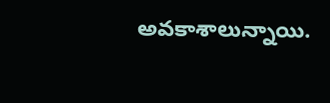అవకాశాలున్నాయి.